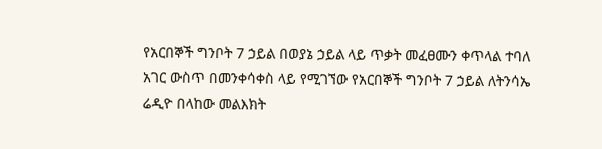የአርበኞች ግንቦት 7 ኃይል በወያኔ ኃይል ላይ ጥቃት መፈፀሙን ቀጥላል ተባለ
አገር ውስጥ በመንቀሳቀስ ላይ የሚገኘው የአርበኞች ግንቦት 7 ኃይል ለትንሳኤ ሬዲዮ በላከው መልእክት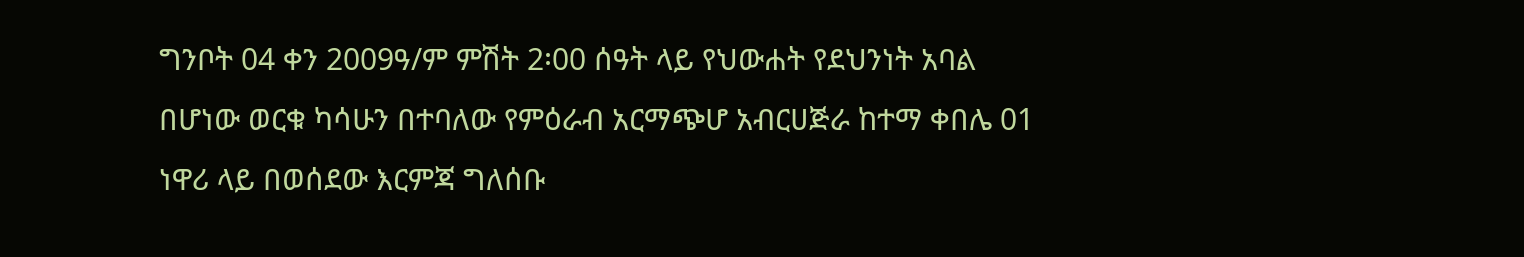ግንቦት 04 ቀን 2009ዓ/ም ምሽት 2፡00 ሰዓት ላይ የህውሐት የደህንነት አባል በሆነው ወርቁ ካሳሁን በተባለው የምዕራብ አርማጭሆ አብርሀጅራ ከተማ ቀበሌ 01 ነዋሪ ላይ በወሰደው እርምጃ ግለሰቡ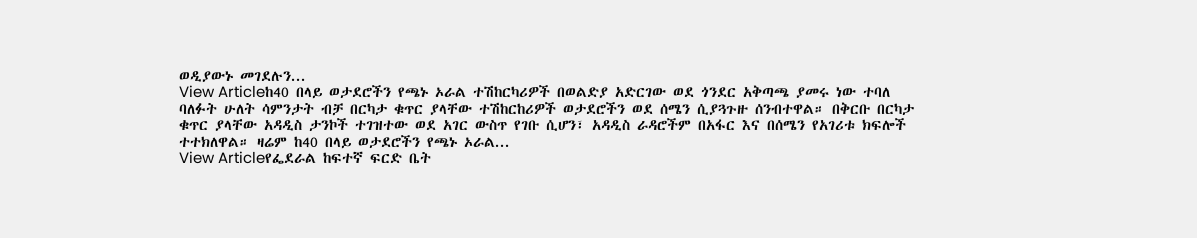ወዲያውኑ መገደሉን...
View Articleከ40 በላይ ወታደሮችን የጫኑ ኦራል ተሽከርካሪዎች በወልድያ አድርገው ወደ ጎንደር አቅጣጫ ያመሩ ነው ተባለ
ባለፉት ሁለት ሳምንታት ብቻ በርካታ ቁጥር ያላቸው ተሽከርከሪዎች ወታደሮችን ወደ ሰሜን ሲያጓጉዙ ሰንብተዋል። በቅርቡ በርካታ ቁጥር ያላቸው አዳዲስ ታንኮች ተገዝተው ወደ አገር ውስጥ የገቡ ሲሆን፣ አዳዲስ ራዳሮችም በአፋር እና በሰሜን የአገሪቱ ክፍሎች ተተክለዋል። ዛሬም ከ40 በላይ ወታደሮችን የጫኑ ኦራል...
View Articleየፌደራል ከፍተኛ ፍርድ ቤት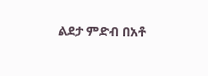ልደታ ምድብ በአቶ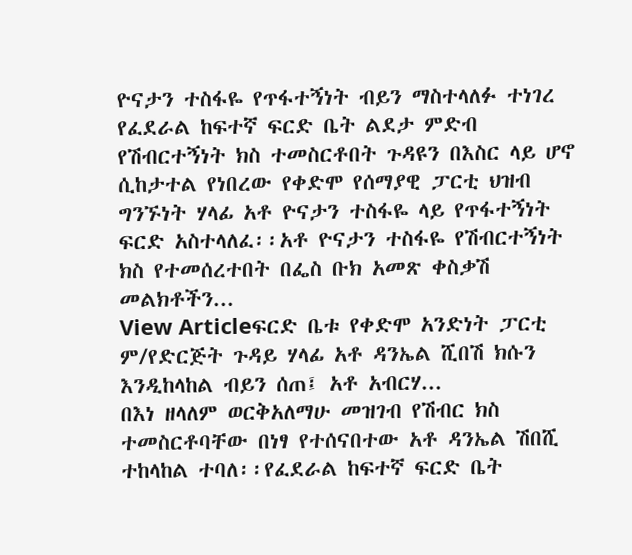ዮናታን ተስፋዬ የጥፋተኝነት ብይን ማስተላለፉ ተነገረ
የፈደራል ከፍተኛ ፍርድ ቤት ልደታ ምድብ የሽብርተኝነት ክስ ተመስርቶበት ጉዳዩን በእስር ላይ ሆኖ ሲከታተል የነበረው የቀድሞ የሰማያዊ ፓርቲ ህዝብ ግንኙነት ሃላፊ አቶ ዮናታን ተስፋዬ ላይ የጥፋተኝነት ፍርድ አስተላለፈ፡፡አቶ ዮናታን ተስፋዬ የሽብርተኝነት ክስ የተመሰረተበት በፌስ ቡክ አመጽ ቀስቃሽ መልክቶችን...
View Articleፍርድ ቤቱ የቀድሞ አንድነት ፓርቲ ም/የድርጅት ጉዳይ ሃላፊ አቶ ዳንኤል ሺበሽ ክሱን እንዲከላከል ብይን ሰጠ፤ አቶ አብርሃ...
በእነ ዘላለም ወርቅአለማሁ መዝገብ የሽብር ክስ ተመስርቶባቸው በነፃ የተሰናበተው አቶ ዳንኤል ሽበሺ ተከላከል ተባለ፡፡የፈደራል ከፍተኛ ፍርድ ቤት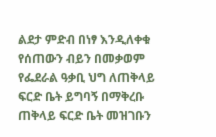ልደታ ምድብ በነፃ እንዲለቀቁ የሰጠውን ብይን በመቃወም የፌደራል ዓቃቢ ህግ ለጠቅላይ ፍርድ ቤት ይግባኝ በማቅረቡ ጠቅላይ ፍርድ ቤት መዝገቡን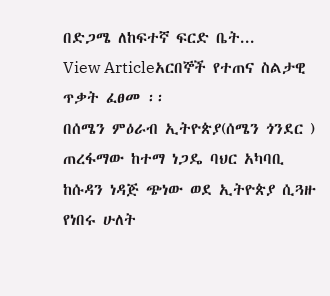በድጋሜ ለከፍተኛ ፍርድ ቤት...
View Articleአርበኞች የተጠና ስልታዊ ጥቃት ፈፀመ ፡፡
በሰሜን ምዕራብ ኢትዮጵያ(ሰሜን ጎንደር ) ጠረፋማው ከተማ ነጋዴ ባህር አካባቢ ከሱዳን ነዳጅ ጭነው ወደ ኢትዮጵያ ሲጓዙ የነበሩ ሁለት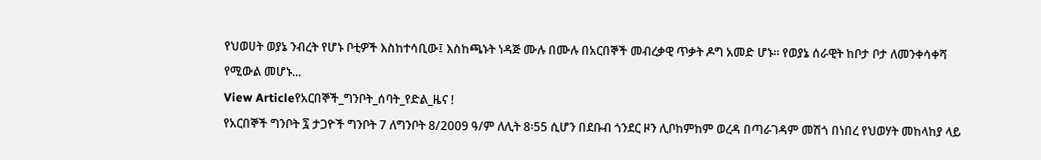የህወሀት ወያኔ ንብረት የሆኑ ቦቲዎች እስከተሳቢው፤ እስከጫኑት ነዳጅ ሙሉ በሙሉ በአርበኞች መብረቃዊ ጥቃት ዶግ አመድ ሆኑ፡፡ የወያኔ ሰራዊት ከቦታ ቦታ ለመንቀሳቀሻ የሚውል መሆኑ...
View Articleየአርበኞች_ግንቦት_ሰባት_የድል_ዜና !
የአርበኞች ግንቦት ፯ ታጋዮች ግንቦት 7 ለግንቦት 8/2009 ዓ/ም ለሊት 8፡55 ሲሆን በደቡብ ጎንደር ዞን ሊቦከምከም ወረዳ በጣራገዳም መሽጎ በነበረ የህወሃት መከላከያ ላይ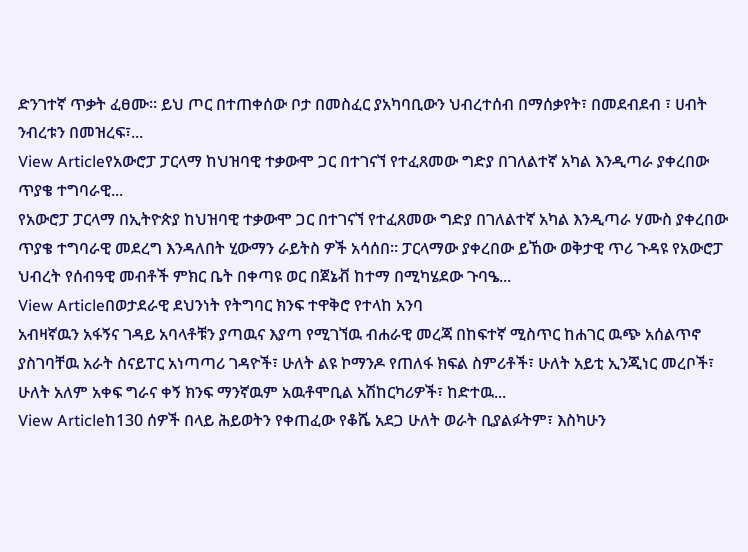ድንገተኛ ጥቃት ፈፀሙ። ይህ ጦር በተጠቀሰው ቦታ በመስፈር ያአካባቢውን ህብረተሰብ በማሰቃየት፣ በመደብደብ ፣ ሀብት ንብረቱን በመዝረፍ፣...
View Articleየአውሮፓ ፓርላማ ከህዝባዊ ተቃውሞ ጋር በተገናኘ የተፈጸመው ግድያ በገለልተኛ አካል እንዲጣራ ያቀረበው ጥያቄ ተግባራዊ...
የአውሮፓ ፓርላማ በኢትዮጵያ ከህዝባዊ ተቃውሞ ጋር በተገናኘ የተፈጸመው ግድያ በገለልተኛ አካል እንዲጣራ ሃሙስ ያቀረበው ጥያቄ ተግባራዊ መደረግ እንዳለበት ሂውማን ራይትስ ዎች አሳሰበ። ፓርላማው ያቀረበው ይኸው ወቅታዊ ጥሪ ጉዳዩ የአውሮፓ ህብረት የሰብዓዊ መብቶች ምክር ቤት በቀጣዩ ወር በጀኔቭ ከተማ በሚካሄደው ጉባዔ...
View Articleበወታደራዊ ደህንነት የትግባር ክንፍ ተዋቅሮ የተላከ አንባ
አብዛኛዉን አፋኝና ገዳይ አባላቶቹን ያጣዉና እያጣ የሚገኘዉ ብሐራዊ መረጃ በከፍተኛ ሚስጥር ከሐገር ዉጭ አሰልጥኖ ያስገባቸዉ አራት ስናይፐር አነጣጣሪ ገዳዮች፣ ሁለት ልዩ ኮማንዶ የጠለፋ ክፍል ስምሪቶች፣ ሁለት አይቲ ኢንጂነር መረቦች፣ ሁለት አለም አቀፍ ግራና ቀኝ ክንፍ ማንኛዉም አዉቶሞቢል አሽከርካሪዎች፣ ከድተዉ...
View Articleከ130 ሰዎች በላይ ሕይወትን የቀጠፈው የቆሼ አደጋ ሁለት ወራት ቢያልፉትም፣ እስካሁን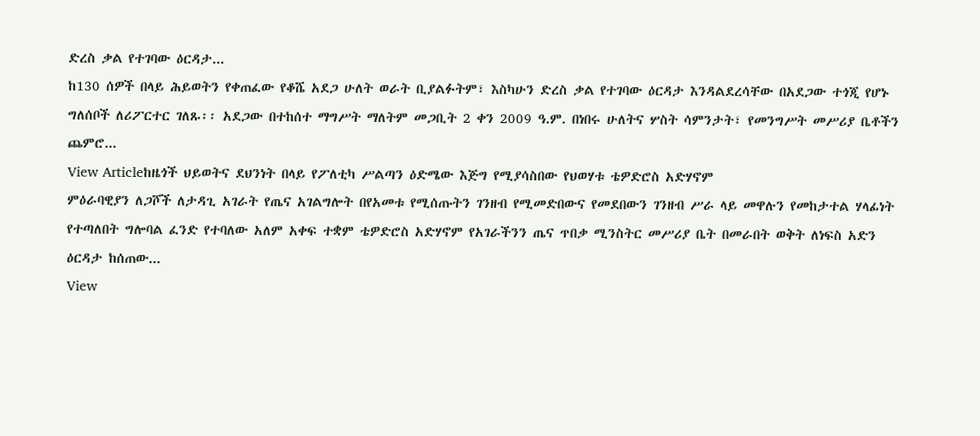ድረስ ቃል የተገባው ዕርዳታ...
ከ130 ሰዎች በላይ ሕይወትን የቀጠፈው የቆሼ አደጋ ሁለት ወራት ቢያልፉትም፣ እስካሁን ድረስ ቃል የተገባው ዕርዳታ እንዳልደረሳቸው በአደጋው ተጎጂ የሆኑ ግለሰቦች ለሪፖርተር ገለጹ፡፡ አደጋው በተከሰተ ማግሥት ማለትም መጋቢት 2 ቀን 2009 ዓ.ም. በነበሩ ሁለትና ሦስት ሳምንታት፣ የመንግሥት መሥሪያ ቤቶችን ጨምሮ...
View Articleከዜጎች ህይወትና ደህንነት በላይ የፖለቲካ ሥልጣን ዕድሜው እጅግ የሚያሳስበው የህወሃቱ ቴዎድሮስ አድሃኖም
ምዕራባዊያን ለጋሾች ለታዳጊ አገራት የጤና አገልግሎት በየአመቱ የሚሰጡትን ገንዘብ የሚመድበውና የመደበውን ገንዘብ ሥራ ላይ መዋሉን የመከታተል ሃላፊነት የተጣለበት ግሎባል ፈንድ የተባለው አለም አቀፍ ተቋም ቴዎድሮስ አድሃኖም የአገራችንን ጤና ጥበቃ ሚንስትር መሥሪያ ቤት በመራበት ወቅት ለነፍስ አድን ዕርዳታ ከሰጠው...
View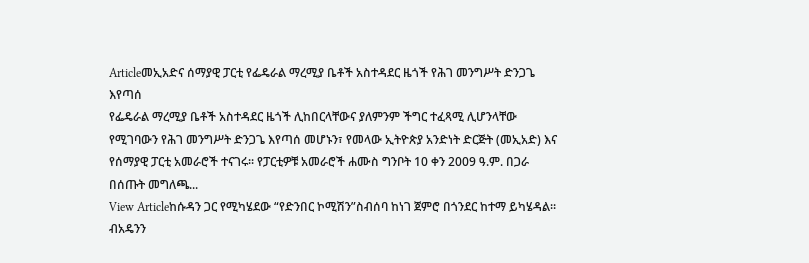Articleመኢአድና ሰማያዊ ፓርቲ የፌዴራል ማረሚያ ቤቶች አስተዳደር ዜጎች የሕገ መንግሥት ድንጋጌ እየጣሰ
የፌዴራል ማረሚያ ቤቶች አስተዳደር ዜጎች ሊከበርላቸውና ያለምንም ችግር ተፈጻሚ ሊሆንላቸው የሚገባውን የሕገ መንግሥት ድንጋጌ እየጣሰ መሆኑን፣ የመላው ኢትዮጵያ አንድነት ድርጅት (መኢአድ) እና የሰማያዊ ፓርቲ አመራሮች ተናገሩ፡፡ የፓርቲዎቹ አመራሮች ሐሙስ ግንቦት 10 ቀን 2009 ዓ.ም. በጋራ በሰጡት መግለጫ...
View Articleከሱዳን ጋር የሚካሄደው “የድንበር ኮሚሽን”ስብሰባ ከነገ ጀምሮ በጎንደር ከተማ ይካሄዳል።
ብአዴንን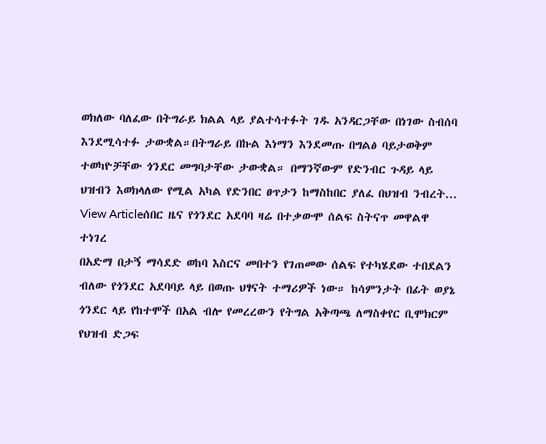ወክለው ባለፈው በትግራይ ክልል ላይ ያልተሳተፉት ገዱ አንዳርጋቸው በነገው ስብሰባ እንደሚሳተፉ ታውቋል።በትግራይ በኩል እነማን እንደመጡ በግልፅ ባይታወቅም ተወካዮቻቸው ጎንደር መግባታቸው ታውቋል። በማንኛውም የድንብር ጉዳይ ላይ ህዝብን እወክላለው የሚል አካል የድንበር ፀጥታን ከማስከበር ያለፈ በህዝብ ንብረት...
View Articleሰበር ዜና የጎንደር አደባባ ዛሬ በተቃውሞ ሰልፍ ስትናጥ መዋልዋ ተነገረ
በአድማ በታኝ ማሳደድ ወከባ እስርና መበተን የገጠመው ሰልፍ የተካሄደው ተበደልን ብለው የጎንደር አደባባይ ላይ በወጡ ህፃናት ተማሪዎች ነው። ከሳምንታት በፊት ወያኔ ጎንደር ላይ የከተሞች በአል ብሎ የመረረውን የትግል አቅጣጫ ለማስቀየር ቢሞክርም የህዝብ ድጋፍ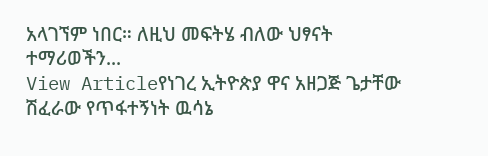አላገኘም ነበር። ለዚህ መፍትሄ ብለው ህፃናት ተማሪወችን...
View Articleየነገረ ኢትዮጵያ ዋና አዘጋጅ ጌታቸው ሽፈራው የጥፋተኝነት ዉሳኔ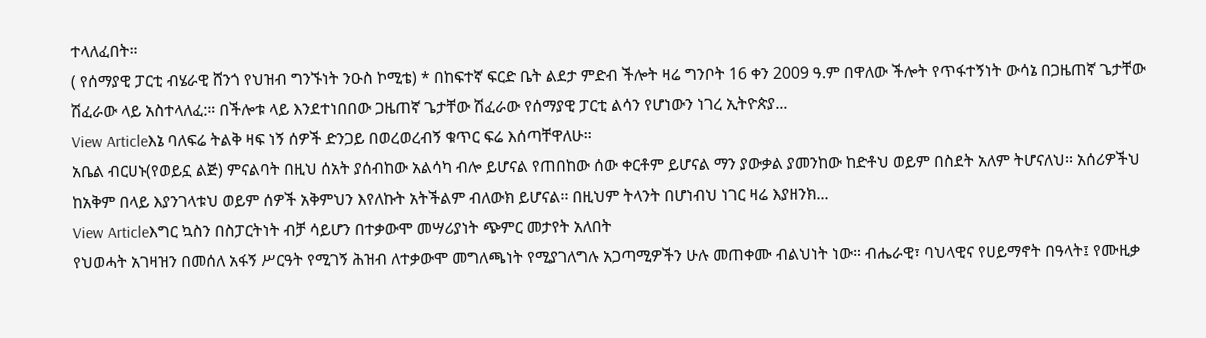ተላለፈበት።
( የሰማያዊ ፓርቲ ብሄራዊ ሸንጎ የህዝብ ግንኙነት ንዑስ ኮሚቴ) * በከፍተኛ ፍርድ ቤት ልደታ ምድብ ችሎት ዛሬ ግንቦት 16 ቀን 2009 ዓ.ም በዋለው ችሎት የጥፋተኝነት ውሳኔ በጋዜጠኛ ጌታቸው ሽፈራው ላይ አስተላለፈ:። በችሎቱ ላይ እንደተነበበው ጋዜጠኛ ጌታቸው ሽፈራው የሰማያዊ ፓርቲ ልሳን የሆነውን ነገረ ኢትዮጵያ...
View Articleእኔ ባለፍሬ ትልቅ ዛፍ ነኝ ሰዎች ድንጋይ በወረወረብኝ ቁጥር ፍሬ እሰጣቸዋለሁ፡፡
አቤል ብርሀኑ(የወይኗ ልጅ) ምናልባት በዚህ ሰአት ያሰብከው አልሳካ ብሎ ይሆናል የጠበከው ሰው ቀርቶም ይሆናል ማን ያውቃል ያመንከው ከድቶህ ወይም በስደት አለም ትሆናለህ፡፡ አሰሪዎችህ ከአቅም በላይ እያንገላቱህ ወይም ሰዎች አቅምህን እየለኩት አትችልም ብለውክ ይሆናል፡፡ በዚህም ትላንት በሆነብህ ነገር ዛሬ እያዘንክ...
View Articleእግር ኳስን በስፓርትነት ብቻ ሳይሆን በተቃውሞ መሣሪያነት ጭምር መታየት አለበት
የህወሓት አገዛዝን በመሰለ አፋኝ ሥርዓት የሚገኝ ሕዝብ ለተቃውሞ መግለጫነት የሚያገለግሉ አጋጣሚዎችን ሁሉ መጠቀሙ ብልህነት ነው። ብሔራዊ፣ ባህላዊና የሀይማኖት በዓላት፤ የሙዚቃ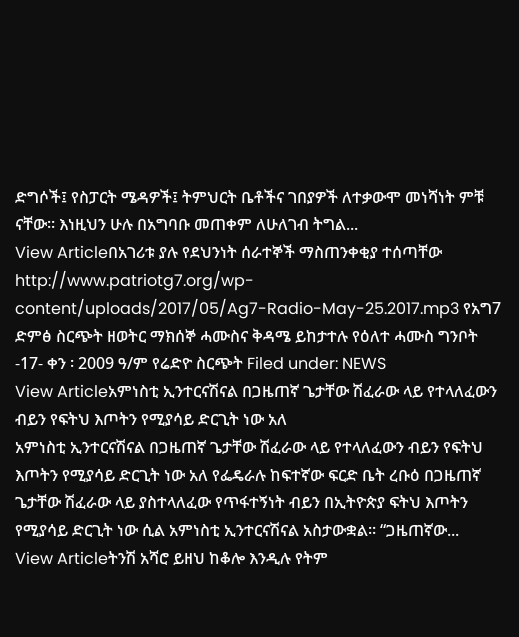ድግሶች፤ የስፓርት ሜዳዎች፤ ትምህርት ቤቶችና ገበያዎች ለተቃውሞ መነሻነት ምቹ ናቸው። እነዚህን ሁሉ በአግባቡ መጠቀም ለሁለገብ ትግል...
View Articleበአገሪቱ ያሉ የደህንነት ሰራተኞች ማስጠንቀቂያ ተሰጣቸው
http://www.patriotg7.org/wp-content/uploads/2017/05/Ag7-Radio-May-25.2017.mp3 የአግ7 ድምፅ ስርጭት ዘወትር ማክሰኞ ሓሙስና ቅዳሜ ይከታተሉ የዕለተ ሓሙስ ግንቦት -17- ቀን ፡ 2009 ዓ/ም የሬድዮ ስርጭት Filed under: NEWS
View Articleአምነስቲ ኢንተርናሽናል በጋዜጠኛ ጌታቸው ሽፈራው ላይ የተላለፈውን ብይን የፍትህ እጦትን የሚያሳይ ድርጊት ነው አለ
አምነስቲ ኢንተርናሽናል በጋዜጠኛ ጌታቸው ሽፈራው ላይ የተላለፈውን ብይን የፍትህ እጦትን የሚያሳይ ድርጊት ነው አለ የፌዴራሉ ከፍተኛው ፍርድ ቤት ረቡዕ በጋዜጠኛ ጌታቸው ሽፈራው ላይ ያስተላለፈው የጥፋተኝነት ብይን በኢትዮጵያ ፍትህ እጦትን የሚያሳይ ድርጊት ነው ሲል አምነስቲ ኢንተርናሽናል አስታውቋል። “ጋዜጠኛው...
View Articleትንሽ አሻሮ ይዘህ ከቆሎ እንዲሉ የትም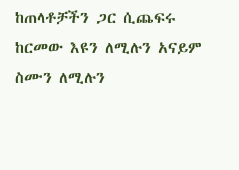ከጠላቶቻችን ጋር ሲጨፍሩ ከርመው እዩን ለሚሉን አናይም ስሙን ለሚሉን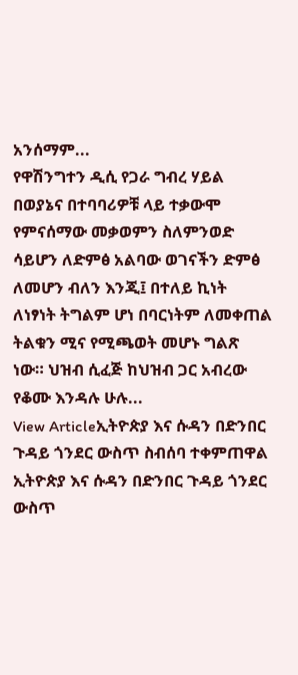አንሰማም...
የዋሽንግተን ዲሲ የጋራ ግብረ ሃይል በወያኔና በተባባሪዎቹ ላይ ተቃውሞ የምናሰማው መቃወምን ስለምንወድ ሳይሆን ለድምፅ አልባው ወገናችን ድምፅ ለመሆን ብለን እንጂ፤ በተለይ ኪነት ለነፃነት ትግልም ሆነ በባርነትም ለመቀጠል ትልቁን ሚና የሚጫወት መሆኑ ግልጽ ነው። ህዝብ ሲፈጅ ከህዝብ ጋር አብረው የቆሙ እንዳሉ ሁሉ...
View Articleኢትዮጵያ እና ሱዳን በድንበር ጉዳይ ጎንደር ውስጥ ስብሰባ ተቀምጠዋል
ኢትዮጵያ እና ሱዳን በድንበር ጉዳይ ጎንደር ውስጥ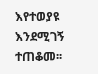እየተወያዩ እንደሚገኝ ተጠቆመ፡፡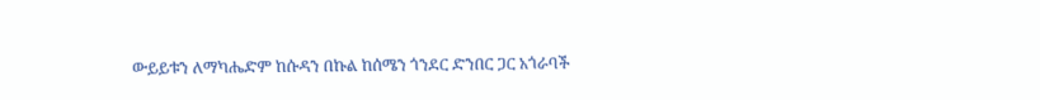ውይይቱን ለማካሔድም ከሱዳን በኩል ከሰሜን ጎንደር ድንበር ጋር አጎራባች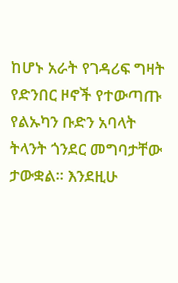ከሆኑ አራት የገዳሪፍ ግዛት የድንበር ዞኖች የተውጣጡ የልኡካን ቡድን አባላት ትላንት ጎንደር መግባታቸው ታውቋል፡፡ እንደዚሁ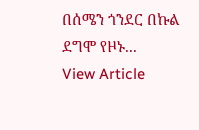በሰሜን ጎንደር በኩል ደግሞ የዞኑ...
View Article